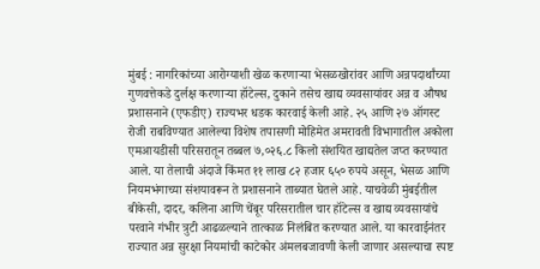मुंबई : नागरिकांच्या आरोग्याशी खेळ करणाऱ्या भेसळखोरांवर आणि अन्नपदार्थांच्या गुणवत्तेकडे दुर्लक्ष करणाऱ्या हॉटेल्स, दुकाने तसेच खाद्य व्यवसायांवर अन्न व औषध प्रशासनाने (एफडीए) राज्यभर धडक कारवाई केली आहे. २५ आणि २७ ऑगस्ट रोजी राबविण्यात आलेल्या विशेष तपासणी मोहिमेत अमरावती विभागातील अकोला एमआयडीसी परिसरातून तब्बल ७,०२६.८ किलो संशयित खाद्यतेल जप्त करण्यात आले. या तेलाची अंदाजे किंमत ११ लाख ८२ हजार ६५० रुपये असून, भेसळ आणि नियमभंगाच्या संशयावरून ते प्रशासनाने ताब्यात घेतले आहे. याचवेळी मुंबईतील बीकेसी, दादर, कलिना आणि चेंबूर परिसरातील चार हॉटेल्स व खाद्य व्यवसायांचे परवाने गंभीर त्रुटी आढळल्याने तात्काळ निलंबित करण्यात आले. या कारवाईनंतर राज्यात अन्न सुरक्षा नियमांची काटेकोर अंमलबजावणी केली जाणार असल्याचा स्पष्ट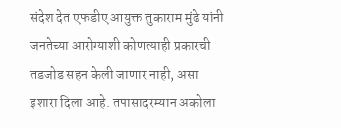संदेश देत एफडीए आयुक्त तुकाराम मुंढे यांनी जनतेच्या आरोग्याशी कोणत्याही प्रकारची तडजोड सहन केली जाणार नाही, असा इशारा दिला आहे. तपासादरम्यान अकोला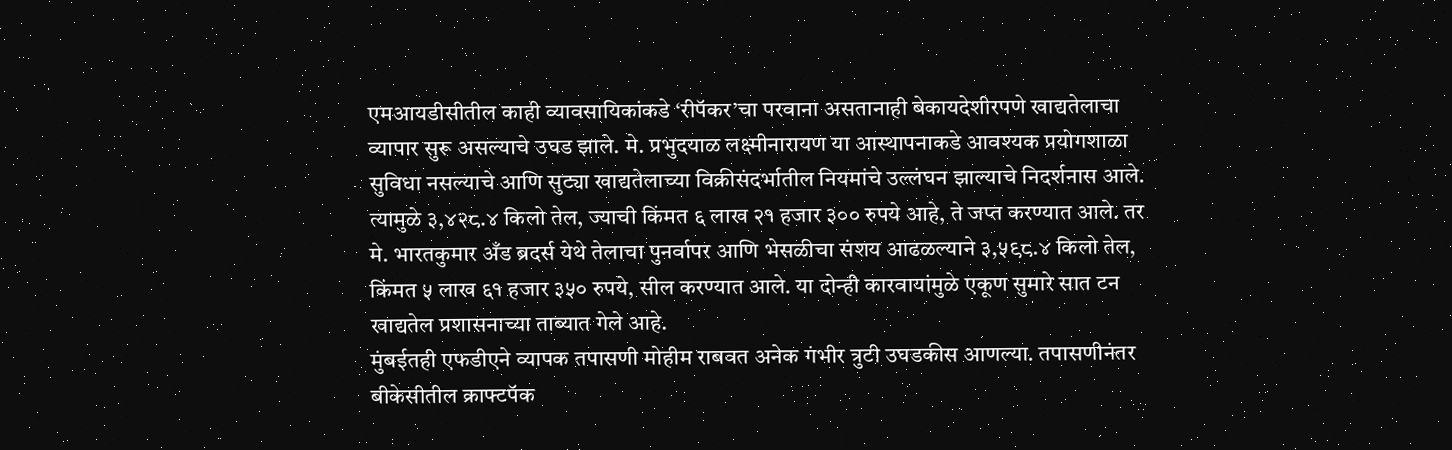एमआयडीसीतील काही व्यावसायिकांकडे ‘रीपॅकर’चा परवाना असतानाही बेकायदेशीरपणे खाद्यतेलाचा व्यापार सुरू असल्याचे उघड झाले. मे. प्रभुदयाळ लक्ष्मीनारायण या आस्थापनाकडे आवश्यक प्रयोगशाळा सुविधा नसल्याचे आणि सुट्या खाद्यतेलाच्या विक्रीसंदर्भातील नियमांचे उल्लंघन झाल्याचे निदर्शनास आले. त्यामुळे ३,४२८.४ किलो तेल, ज्याची किंमत ६ लाख २१ हजार ३०० रुपये आहे, ते जप्त करण्यात आले. तर मे. भारतकुमार अँड ब्रदर्स येथे तेलाचा पुनर्वापर आणि भेसळीचा संशय आढळल्याने ३,५९८.४ किलो तेल, किंमत ५ लाख ६१ हजार ३५० रुपये, सील करण्यात आले. या दोन्ही कारवायांमुळे एकूण सुमारे सात टन खाद्यतेल प्रशासनाच्या ताब्यात गेले आहे.
मुंबईतही एफडीएने व्यापक तपासणी मोहीम राबवत अनेक गंभीर त्रुटी उघडकीस आणल्या. तपासणीनंतर बीकेसीतील क्राफ्टपॅक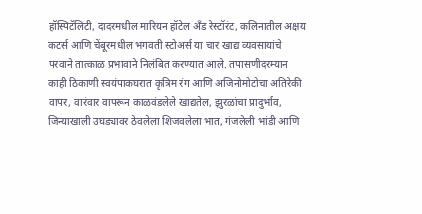हॉस्पिटॅलिटी, दादरमधील मारियन हॉटेल अँड रेस्टॉरंट, कलिनातील अक्षय कटर्स आणि चेंबूरमधील भगवती स्टोअर्स या चार खाद्य व्यवसायांचे परवाने तात्काळ प्रभावाने निलंबित करण्यात आले. तपासणीदरम्यान काही ठिकाणी स्वयंपाकघरात कृत्रिम रंग आणि अजिनोमोटोचा अतिरेकी वापर, वारंवार वापरून काळवंडलेले खाद्यतेल, झुरळांचा प्रादुर्भाव, जिन्याखाली उघड्यावर ठेवलेला शिजवलेला भात, गंजलेली भांडी आणि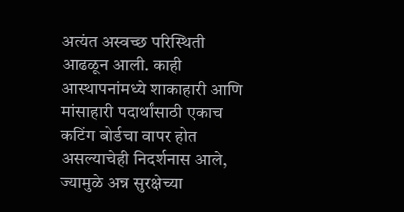अत्यंत अस्वच्छ परिस्थिती आढळून आली. काही आस्थापनांमध्ये शाकाहारी आणि मांसाहारी पदार्थांसाठी एकाच कटिंग बोर्डचा वापर होत असल्याचेही निदर्शनास आले, ज्यामुळे अन्न सुरक्षेच्या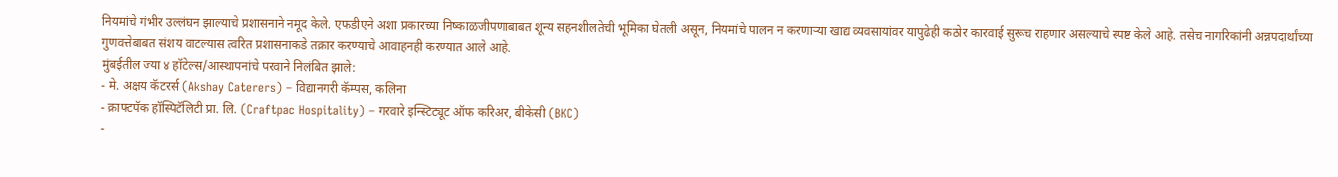नियमांचे गंभीर उल्लंघन झाल्याचे प्रशासनाने नमूद केले. एफडीएने अशा प्रकारच्या निष्काळजीपणाबाबत शून्य सहनशीलतेची भूमिका घेतली असून, नियमांचे पालन न करणाऱ्या खाद्य व्यवसायांवर यापुढेही कठोर कारवाई सुरूच राहणार असल्याचे स्पष्ट केले आहे. तसेच नागरिकांनी अन्नपदार्थांच्या गुणवत्तेबाबत संशय वाटल्यास त्वरित प्रशासनाकडे तक्रार करण्याचे आवाहनही करण्यात आले आहे.
मुंबईतील ज्या ४ हॉटेल्स/आस्थापनांचे परवाने निलंबित झाले:
- मे. अक्षय कॅटरर्स (Akshay Caterers) – विद्यानगरी कॅम्पस, कलिना
- क्राफ्टपॅक हॉस्पिटॅलिटी प्रा. लि. (Craftpac Hospitality) – गरवारे इन्स्टिट्यूट ऑफ करिअर, बीकेसी (BKC)
-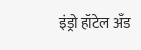इंड्रो हॉटेल अँड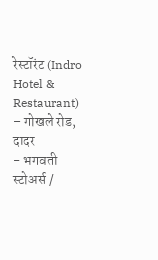रेस्टॉरंट (Indro Hotel & Restaurant) – गोखले रोड, दादर
- भगवती स्टोअर्स /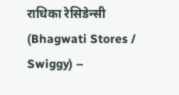राधिका रेसिडेन्सी (Bhagwati Stores / Swiggy) –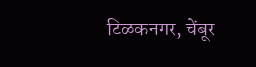टिळकनगर, चेंबूर